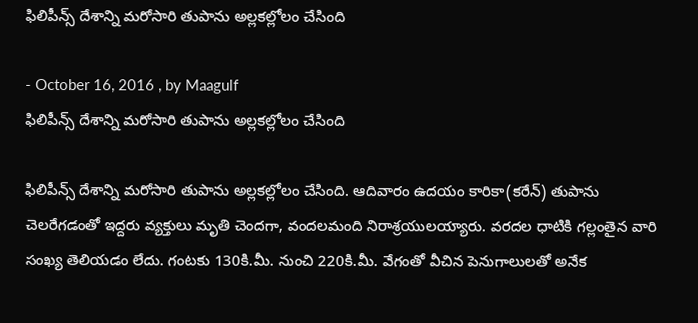ఫిలిపీన్స్‌ దేశాన్ని మరోసారి తుపాను అల్లకల్లోలం చేసింది

- October 16, 2016 , by Maagulf
ఫిలిపీన్స్‌ దేశాన్ని మరోసారి తుపాను అల్లకల్లోలం చేసింది

ఫిలిపీన్స్‌ దేశాన్ని మరోసారి తుపాను అల్లకల్లోలం చేసింది. ఆదివారం ఉదయం కారికా(కరేన్‌) తుపాను చెలరేగడంతో ఇద్దరు వ్యక్తులు మృతి చెందగా, వందలమంది నిరాశ్రయులయ్యారు. వరదల ధాటికి గల్లంతైన వారి సంఖ్య తెలియడం లేదు. గంటకు 130కి.మీ. నుంచి 220కి.మీ. వేగంతో వీచిన పెనుగాలులతో అనేక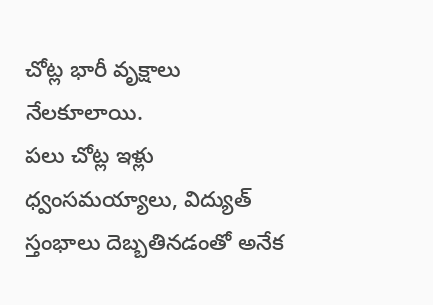చోట్ల భారీ వృక్షాలు నేలకూలాయి.
పలు చోట్ల ఇళ్లు ధ్వంసమయ్యాలు, విద్యుత్‌ స్తంభాలు దెబ్బతినడంతో అనేక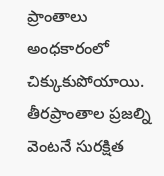ప్రాంతాలు అంధకారంలో చిక్కుకుపోయాయి. తీరప్రాంతాల ప్రజల్ని వెంటనే సురక్షిత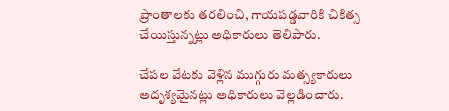ప్రాంతాలకు తరలించి, గాయపడ్డవారికి చికిత్స చేయిస్తున్నట్లు అధికారులు తెలిపారు.

చేపల వేటకు వెళ్లిన ముగ్గురు మత్స్యకారులు అదృశ్యమైనట్లు అధికారులు వెల్లడించారు.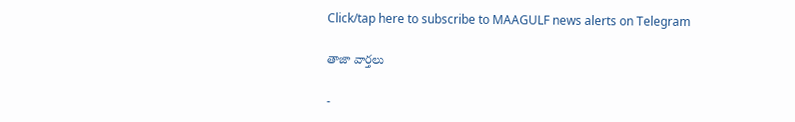Click/tap here to subscribe to MAAGULF news alerts on Telegram

తాజా వార్తలు

-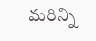మరిన్ని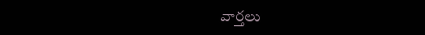వార్తలు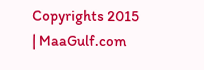Copyrights 2015 | MaaGulf.com